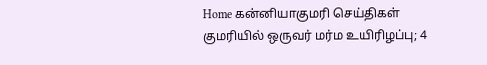Home கன்னியாகுமரி செய்திகள் குமரியில் ஒருவர் மர்ம உயிரிழப்பு; 4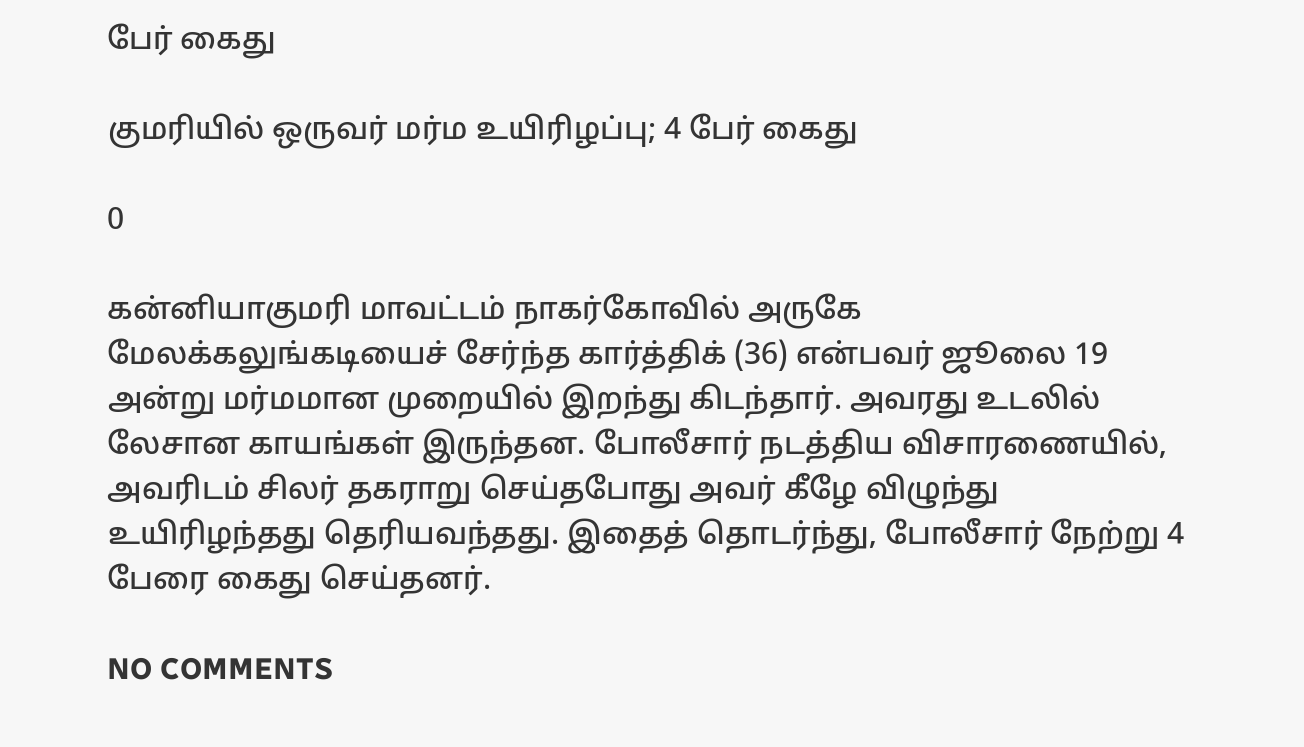பேர் கைது

குமரியில் ஒருவர் மர்ம உயிரிழப்பு; 4 பேர் கைது

0

கன்னியாகுமரி மாவட்டம் நாகர்கோவில் அருகே மேலக்கலுங்கடியைச் சேர்ந்த கார்த்திக் (36) என்பவர் ஜூலை 19 அன்று மர்மமான முறையில் இறந்து கிடந்தார். அவரது உடலில் லேசான காயங்கள் இருந்தன. போலீசார் நடத்திய விசாரணையில், அவரிடம் சிலர் தகராறு செய்தபோது அவர் கீழே விழுந்து உயிரிழந்தது தெரியவந்தது. இதைத் தொடர்ந்து, போலீசார் நேற்று 4 பேரை கைது செய்தனர்.

NO COMMENTS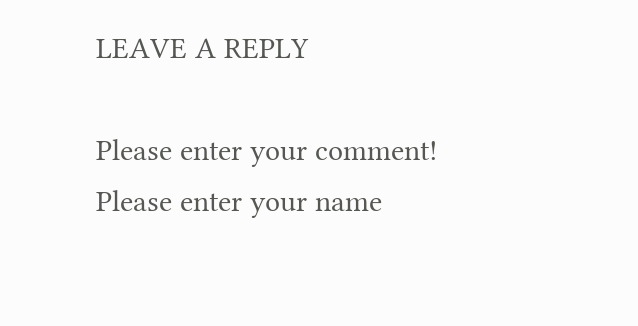LEAVE A REPLY

Please enter your comment!
Please enter your name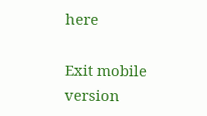here

Exit mobile version